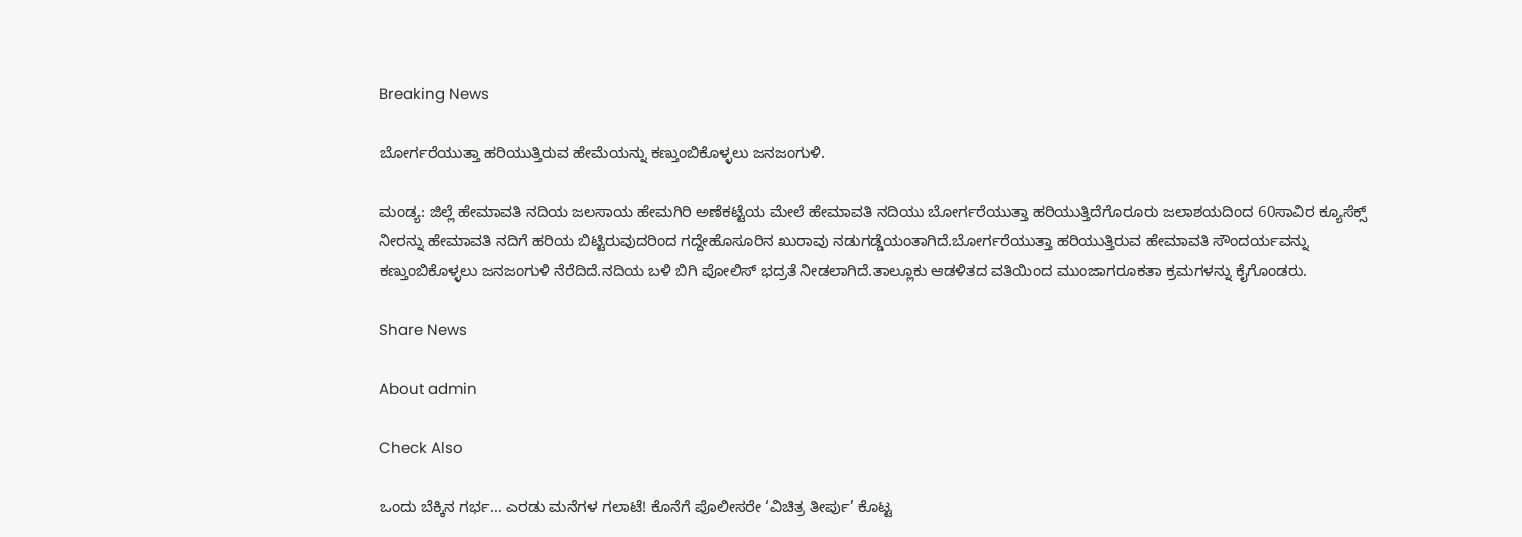Breaking News

ಬೋರ್ಗರೆಯುತ್ತಾ ಹರಿಯುತ್ತಿರುವ ಹೇಮೆಯನ್ನು ಕಣ್ತುಂಬಿಕೊಳ್ಳಲು ಜನಜಂಗುಳಿ.

ಮಂಡ್ಯ: ಜಿಲ್ಲೆ ಹೇಮಾವತಿ ನದಿಯ ಜಲಸಾಯ ಹೇಮಗಿರಿ ಅಣೆಕಟ್ಟೆಯ ಮೇಲೆ ಹೇಮಾವತಿ ನದಿಯು ಬೋರ್ಗರೆಯುತ್ತಾ ಹರಿಯುತ್ತಿದೆಗೊರೂರು ಜಲಾಶಯದಿಂದ 60ಸಾವಿರ ಕ್ಯೂಸೆಕ್ಸ್ ನೀರನ್ನು ಹೇಮಾವತಿ ನದಿಗೆ ಹರಿಯ ಬಿಟ್ಟಿರುವುದರಿಂದ ಗದ್ದೇಹೊಸೂರಿನ ಖುರಾವು ನಡುಗಡ್ಡೆಯಂತಾಗಿದೆ.ಬೋರ್ಗರೆಯುತ್ತಾ ಹರಿಯುತ್ತಿರುವ ಹೇಮಾವತಿ ಸೌಂದರ್ಯವನ್ನು ಕಣ್ತುಂಬಿಕೊಳ್ಳಲು ಜನಜಂಗುಳಿ ನೆರೆದಿದೆ.ನದಿಯ ಬಳಿ ಬಿಗಿ ಪೋಲಿಸ್ ಭದ್ರತೆ ನೀಡಲಾಗಿದೆ.ತಾಲ್ಲೂಕು ಆಡಳಿತದ ವತಿಯಿಂದ ಮುಂಜಾಗರೂಕತಾ ಕ್ರಮಗಳನ್ನು ಕೈಗೊಂಡರು.

Share News

About admin

Check Also

ಒಂದು ಬೆಕ್ಕಿನ ಗರ್ಭ… ಎರಡು ಮನೆಗಳ ಗಲಾಟೆ! ಕೊನೆಗೆ ಪೊಲೀಸರೇ ‘ವಿಚಿತ್ರ ತೀರ್ಪು’ ಕೊಟ್ಟ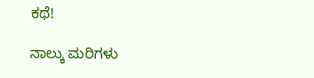ಕಥೆ!

ನಾಲ್ಕು ಮರಿಗಳು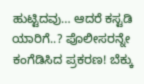ಹುಟ್ಟಿದವು… ಆದರೆ ಕಸ್ಟಡಿ ಯಾರಿಗೆ..? ಪೊಲೀಸರನ್ನೇ ಕಂಗೆಡಿಸಿದ ಪ್ರಕರಣ! ಬೆಕ್ಕು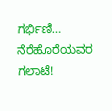ಗರ್ಭಿಣಿ… ನೆರೆಹೊರೆಯವರ ಗಲಾಟೆ!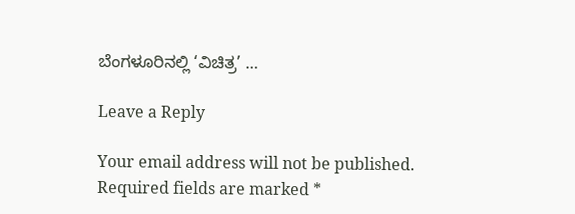ಬೆಂಗಳೂರಿನಲ್ಲಿ ‘ವಿಚಿತ್ರ’ …

Leave a Reply

Your email address will not be published. Required fields are marked *